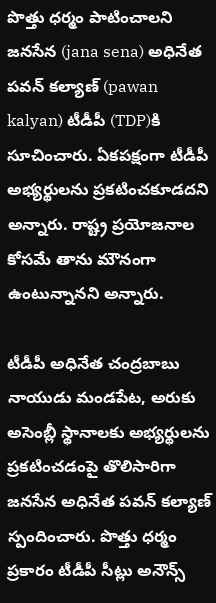పొత్తు ధర్మం పాటించాలని జనసేన (jana sena) అధినేత పవన్ కల్యాణ్ (pawan kalyan) టీడీపీ (TDP)కి సూచించారు. ఏకపక్షంగా టీడీపీ అభ్యర్థులను ప్రకటించకూడదని అన్నారు. రాష్ట్ర ప్రయోజనాల కోసమే తాను మౌనంగా ఉంటున్నానని అన్నారు.

టీడీపీ అధినేత చంద్రబాబు నాయుడు మండపేట, అరుకు అసెంబ్లీ స్థానాలకు అభ్యర్థులను ప్రకటించడంపై తొలిసారిగా జనసేన అధినేత పవన్ కల్యాణ్ స్పందించారు. పొత్తు ధర్మం ప్రకారం టీడీపీ సీట్లు అనౌన్స్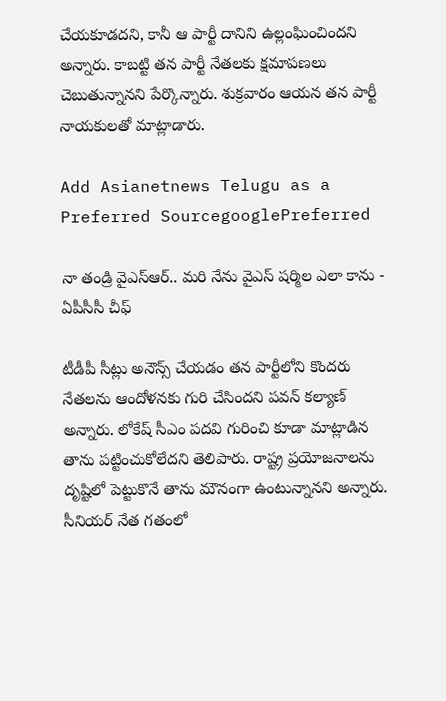చేయకూడదని, కానీ ఆ పార్టీ దానిని ఉల్లంఘించిందని అన్నారు. కాబట్టి తన పార్టీ నేతలకు క్షమాపణలు చెబుతున్నానని పేర్కొన్నారు. శుక్రవారం ఆయన తన పార్టీ నాయకులతో మాట్లాడారు.

Add Asianetnews Telugu as a Preferred SourcegooglePreferred

నా తండ్రి వైఎస్ఆర్.. మరి నేను వైఎస్ షర్మిల ఎలా కాను - ఏపీసీసీ చీఫ్

టీడీపీ సీట్లు అనౌన్స్ చేయడం తన పార్టీలోని కొందరు నేతలను ఆందోళనకు గురి చేసిందని పవన్ కల్యాణ్ అన్నారు. లోకేష్ సీఎం పదవి గురించి కూడా మాట్లాడిన తాను పట్టించుకోలేదని తెలిపారు. రాష్ట్ర ప్రయోజనాలను దృష్టిలో పెట్టుకొనే తాను మౌనంగా ఉంటున్నానని అన్నారు. సీనియర్ నేత గతంలో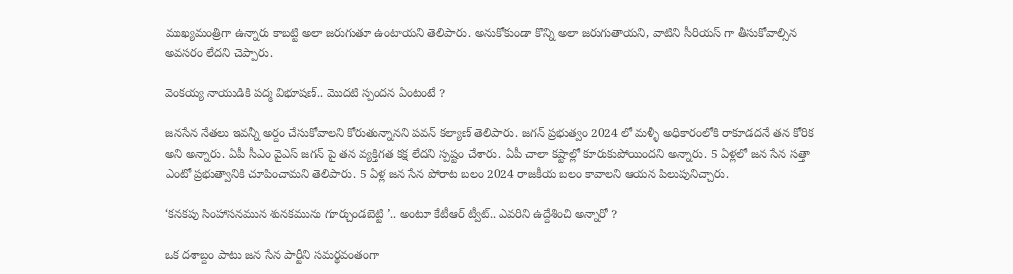ముఖ్యమంత్రిగా ఉన్నారు కాబట్టి అలా జరుగుతూ ఉంటాయని తెలిపారు. అనుకోకుండా కొన్ని అలా జరుగుతాయని, వాటిని సీరియస్ గా తీసుకోవాల్సిన అవసరం లేదని చెప్పారు.

వెంకయ్య నాయుడికి పద్మ విభూషణ్.. మొదటి స్పందన ఏంటంటే ?

జనసేన నేతలు ఇవన్నీ అర్దం చేసుకోవాలని కోరుతున్నానని పవన్ కల్యాణ్ తెలిపారు. జగన్ ప్రభుత్వం 2024 లో మళ్ళీ అధికారంలోకి రాకూడదనే తన కోరిక అని అన్నారు. ఏపీ సీఎం వైఎస్ జగన్ పై తన వ్యక్తిగత కక్ష లేదని స్పష్టం చేశారు. ఏపీ చాలా కష్టాల్లో కూరుకుపోయిందని అన్నారు. 5 ఏళ్లలో జన సేన సత్తా ఎంటో ప్రభుత్వానికి చూపించామని తెలిపారు. 5 ఏళ్ల జన సేన పోరాట బలం 2024 రాజకీయ బలం కావాలని ఆయన పిలుపునిచ్చారు.

‘కనకపు సింహాసనమున శునకమును గూర్చుండబెట్టి ’.. అంటూ కేటీఆర్ ట్వీట్.. ఎవరిని ఉద్దేశించి అన్నారో ?

ఒక దశాబ్దం పాటు జన సేన పార్టీని సమర్థవంతంగా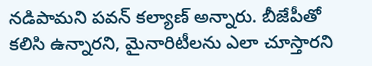నడిపామని పవన్ కల్యాణ్ అన్నారు. బీజేపీతో కలిసి ఉన్నారని, మైనారిటీలను ఎలా చూస్తారని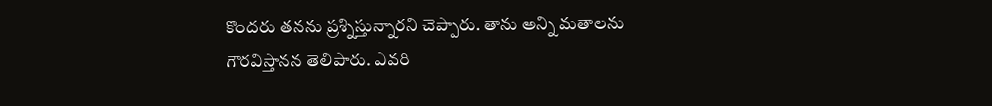కొందరు తనను ప్రశ్నిస్తున్నారని చెప్పారు. తాను అన్ని మతాలను గౌరవిస్తానన తెలిపారు. ఎవరి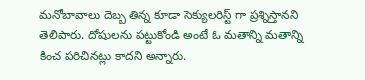మనోబావాలు దెబ్బ తిన్న కూడా సెక్యులరిస్ట్ గా ప్రశ్నిస్తానని తెలిపారు. దోషులను పట్టుకోండి అంటే ఓ మతాన్ని మతాన్ని కించ పరిచినట్లు కాదని అన్నారు.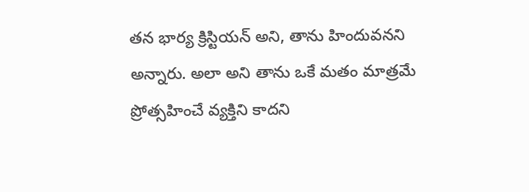తన భార్య క్రిస్టియన్ అని, తాను హిందువనని అన్నారు. అలా అని తాను ఒకే మతం మాత్రమే ప్రోత్సహించే వ్యక్తిని కాదని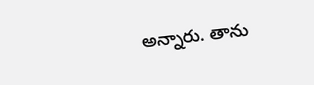అన్నారు. తాను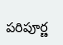పరిపూర్ణ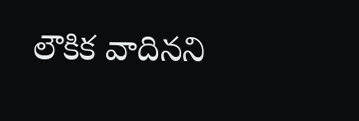లౌకిక వాదినని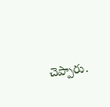చెప్పారు.